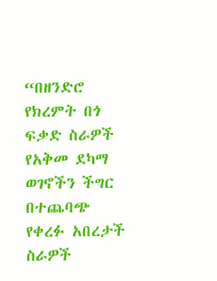“በዘንድሮ የክረምት በጎ ፍቃድ ስራዎች የአቅመ ደካማ ወገኖችን ችግር በተጨባጭ የቀረፉ አበረታች ስራዎች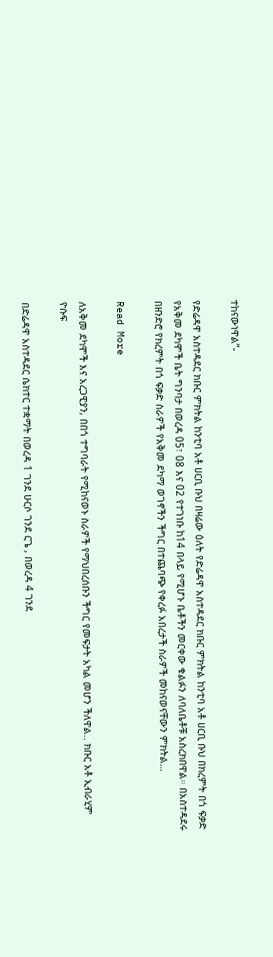ተከናውነዋል”-

የድሬዳዋ አስተዳደር ክቡር ምክትል ከንቲባ አቶ ሀርቢ ቡህ በዛሬው ዕለት የድሬዳዋ አስተዳደር ክቡር ምክትል ከንቲባ አቶ ሀርቢ ቡህ በክረምት በጎ ፍቃድ የአቅመ ደካሞች ቤት ግንባታ በወረዳ 05፣ 08 እና 02 የተገነቡ ከ14 በላይ የሚሆኑ ቤቶችን መርቀው ቁልፉን ለባለቤቶቹ አስረክበዋል። በአስተዳደሩ በዘንድሮ የክረምት በጎ ፍቃድ ስራዎች የአቅመ ደካማ ወገኖችን ችግር በተጨባጭ የቀረፉ አበረታች ስራዎች መከናወናቸውን ምክትል…

Read More

ለአቅመ ደካሞች እና አረጋዊያን, በበጎ ተግባራት የሚከናወኑ ስራዎች የማህበረሰቡን ችግር የመፍታት አካል መሆን ችለዋል.. ክቡር አቶ ኢብራሂም ዮሱፍ

በድሬዳዋ አስተዳደር ሴክተር ተቋማት በወረዳ 1 ገንደ ሁርሶ ገንደ ርጌ , በወረዳ 4 ገንደ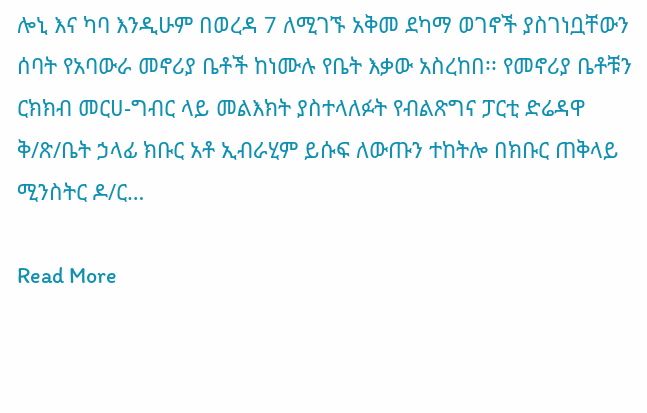ሎኒ እና ካባ እንዲሁም በወረዳ 7 ለሚገኙ አቅመ ደካማ ወገኖች ያስገነቧቸውን ሰባት የአባውራ መኖሪያ ቤቶች ከነሙሉ የቤት እቃው አስረከበ፡፡ የመኖሪያ ቤቶቹን ርክክብ መርሀ-ግብር ላይ መልእክት ያስተላለፉት የብልጽግና ፓርቲ ድሬዳዋ ቅ/ጽ/ቤት ኃላፊ ክቡር አቶ ኢብራሂም ይሱፍ ለውጡን ተከትሎ በክቡር ጠቅላይ ሚንስትር ዶ/ር…

Read More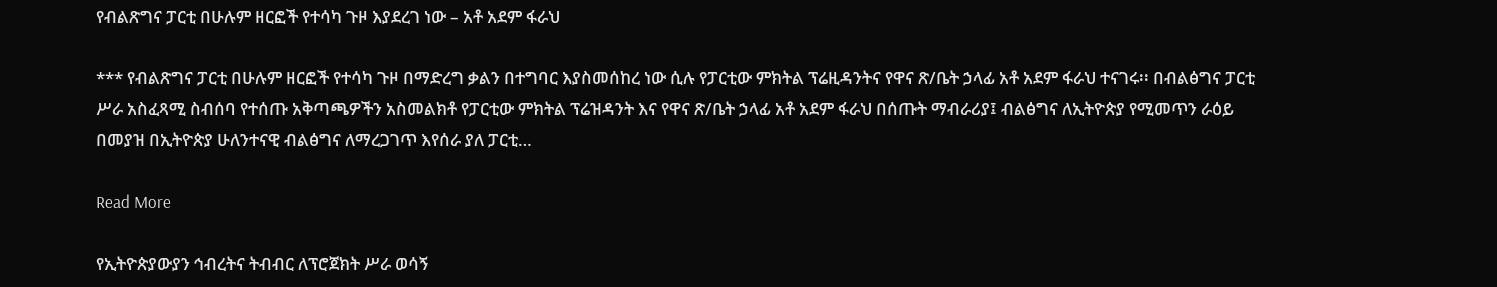የብልጽግና ፓርቲ በሁሉም ዘርፎች የተሳካ ጉዞ እያደረገ ነው – አቶ አደም ፋራህ

*** የብልጽግና ፓርቲ በሁሉም ዘርፎች የተሳካ ጉዞ በማድረግ ቃልን በተግባር እያስመሰከረ ነው ሲሉ የፓርቲው ምክትል ፕሬዚዳንትና የዋና ጽ/ቤት ኃላፊ አቶ አደም ፋራህ ተናገሩ፡፡ በብልፅግና ፓርቲ ሥራ አስፈጻሚ ስብሰባ የተሰጡ አቅጣጫዎችን አስመልክቶ የፓርቲው ምክትል ፕሬዝዳንት እና የዋና ጽ/ቤት ኃላፊ አቶ አደም ፋራህ በሰጡት ማብራሪያ፤ ብልፅግና ለኢትዮጵያ የሚመጥን ራዕይ በመያዝ በኢትዮጵያ ሁለንተናዊ ብልፅግና ለማረጋገጥ እየሰራ ያለ ፓርቲ…

Read More

የኢትዮጵያውያን ኅብረትና ትብብር ለፕሮጀክት ሥራ ወሳኝ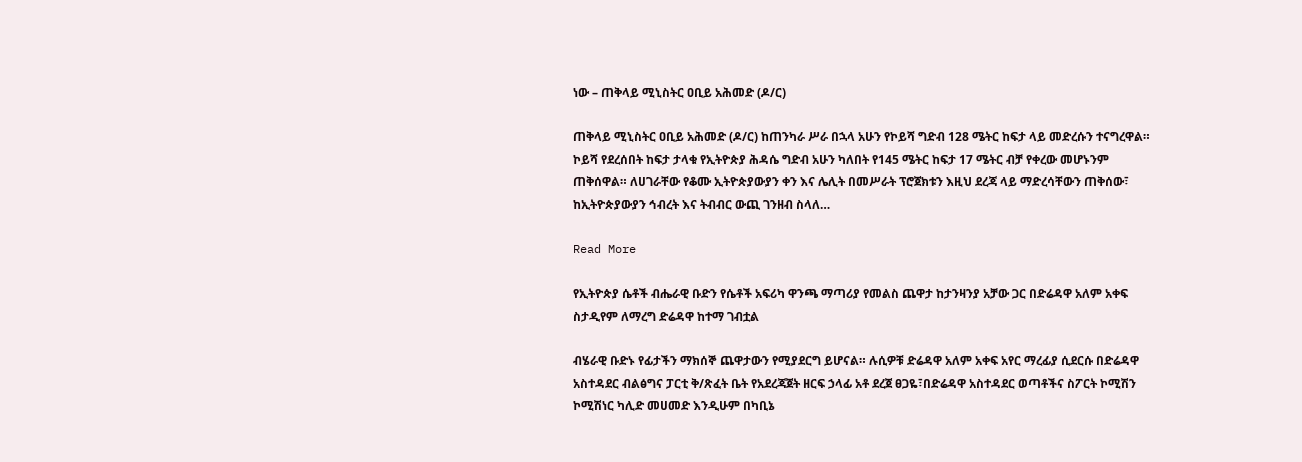ነው – ጠቅላይ ሚኒስትር ዐቢይ አሕመድ (ዶ/ር)

ጠቅላይ ሚኒስትር ዐቢይ አሕመድ (ዶ/ር) ከጠንካራ ሥራ በኋላ አሁን የኮይሻ ግድብ 128 ሜትር ከፍታ ላይ መድረሱን ተናግረዋል። ኮይሻ የደረሰበት ከፍታ ታላቁ የኢትዮጵያ ሕዳሴ ግድብ አሁን ካለበት የ145 ሜትር ከፍታ 17 ሜትር ብቻ የቀረው መሆኑንም ጠቅሰዋል። ለሀገራቸው የቆሙ ኢትዮጵያውያን ቀን እና ሌሊት በመሥራት ፕሮጀክቱን እዚህ ደረጃ ላይ ማድረሳቸውን ጠቅሰው፣ ከኢትዮጵያውያን ኅብረት እና ትብብር ውጪ ገንዘብ ስላለ…

Read More

የኢትዮጵያ ሴቶች ብሔራዊ ቡድን የሴቶች አፍሪካ ዋንጫ ማጣሪያ የመልስ ጨዋታ ከታንዛንያ አቻው ጋር በድሬዳዋ አለም አቀፍ ስታዲየም ለማረግ ድሬዳዋ ከተማ ገብቷል

ብሄራዊ ቡድኑ የፊታችን ማክሰኞ ጨዋታውን የሚያደርግ ይሆናል። ሉሲዎቹ ድሬዳዋ አለም አቀፍ አየር ማረፊያ ሲደርሱ በድሬዳዋ አስተዳደር ብልፅግና ፓርቲ ቅ/ጽፈት ቤት የአደረጃጀት ዘርፍ ኃላፊ አቶ ደረጀ ፀጋዬ፣በድሬዳዋ አስተዳደር ወጣቶችና ስፖርት ኮሚሽን ኮሚሽነር ካሊድ መሀመድ እንዲሁም በካቢኔ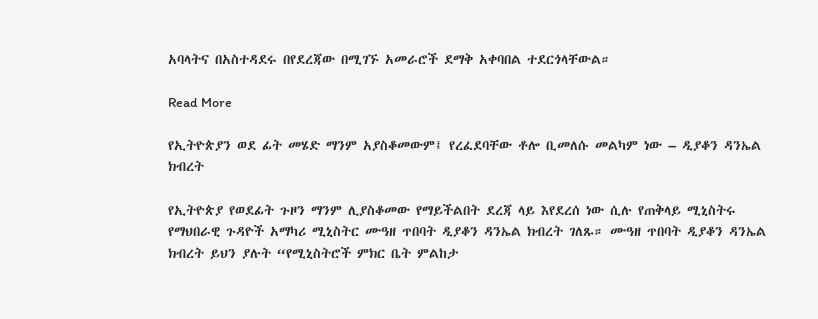አባላትና በአስተዳደሩ በየደረጃው በሚገኙ አመራሮች ደማቅ አቀባበል ተደርጎላቸውል።

Read More

የኢትዮጵያን ወደ ፊት መሄድ ማንም አያስቆመውም፤ የረፈደባቸው ቶሎ ቢመለሱ መልካም ነው – ዲያቆን ዳንኤል ክብረት

የኢትዮጵያ የወደፊት ጉዞን ማንም ሊያስቆመው የማይችልበት ደረጃ ላይ እየደረሰ ነው ሲሉ የጠቅላይ ሚኒስትሩ የማህበራዊ ጉዳዮች አማካሪ ሚኒስትር ሙዓዘ ጥበባት ዲያቆን ዳንኤል ክብረት ገለጹ። ሙዓዘ ጥበባት ዲያቆን ዳንኤል ክብረት ይህን ያሉት “የሚኒስትሮች ምክር ቤት ምልከታ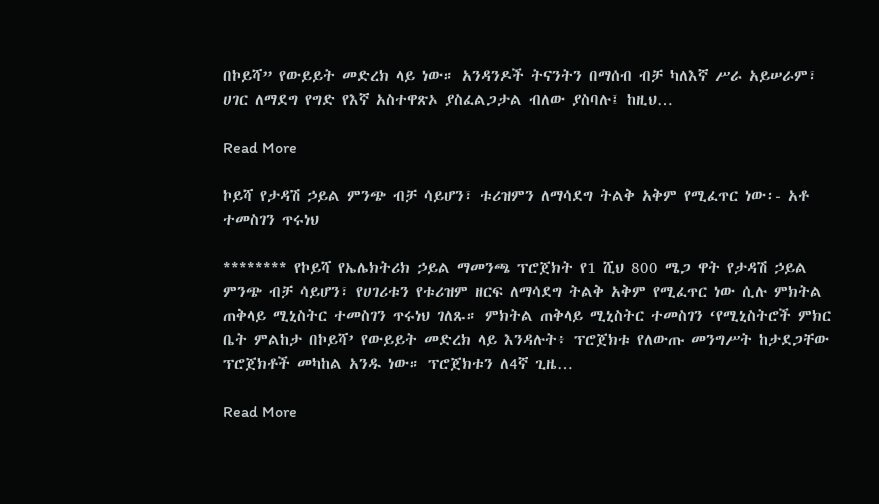በኮይሻ” የውይይት መድረክ ላይ ነው። አንዳንዶች ትናንትን በማሰብ ብቻ ካለእኛ ሥራ አይሠራም፣ ሀገር ለማደግ የግድ የእኛ አስተዋጽኦ ያስፈልጋታል ብለው ያስባሉ፤ ከዚህ…

Read More

ኮይሻ የታዳሽ ኃይል ምንጭ ብቻ ሳይሆን፣ ቱሪዝምን ለማሳደግ ትልቅ አቅም የሚፈጥር ነው፡- አቶ ተመስገን ጥሩነህ

******** የኮይሻ የኤሌክትሪክ ኃይል ማመንጫ ፕሮጀክት የ1 ሺህ 800 ሜጋ ዋት የታዳሽ ኃይል ምንጭ ብቻ ሳይሆን፣ የሀገሪቱን የቱሪዝም ዘርፍ ለማሳደግ ትልቅ አቅም የሚፈጥር ነው ሲሉ ምክትል ጠቅላይ ሚኒስትር ተመስገን ጥሩነህ ገለጹ። ምክትል ጠቅላይ ሚኒስትር ተመስገን ‘የሚኒስትሮች ምክር ቤት ምልከታ በኮይሻ’ የውይይት መድረክ ላይ እንዳሉት፥ ፕሮጀክቱ የለውጡ መንግሥት ከታደጋቸው ፕሮጀክቶች መካከል አንዱ ነው። ፕሮጀክቱን ለ4ኛ ጊዜ…

Read More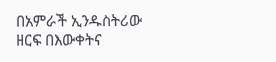በአምራች ኢንዱስትሪው ዘርፍ በእውቀትና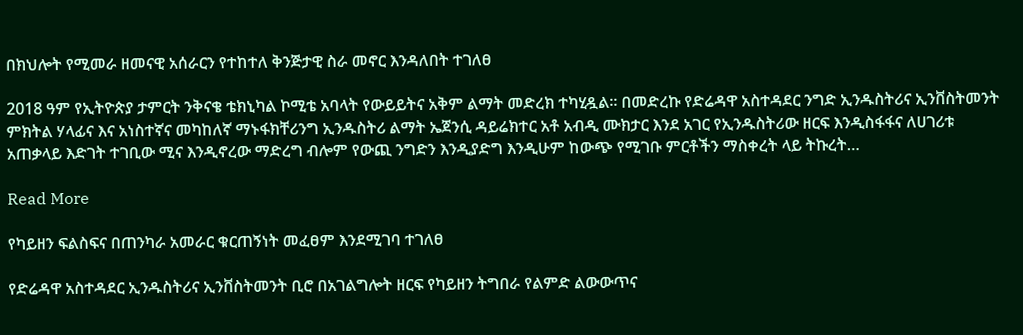በክህሎት የሚመራ ዘመናዊ አሰራርን የተከተለ ቅንጅታዊ ስራ መኖር እንዳለበት ተገለፀ

2018 ዓም የኢትዮጵያ ታምርት ንቅናቄ ቴክኒካል ኮሚቴ አባላት የውይይትና አቅም ልማት መድረክ ተካሂዷል። በመድረኩ የድሬዳዋ አስተዳደር ንግድ ኢንዱስትሪና ኢንቨስትመንት ምክትል ሃላፊና እና አነስተኛና መካከለኛ ማኑፋክቸሪንግ ኢንዱስትሪ ልማት ኤጀንሲ ዳይሬክተር አቶ አብዲ ሙክታር እንደ አገር የኢንዱስትሪው ዘርፍ እንዲስፋፋና ለሀገሪቱ አጠቃላይ እድገት ተገቢው ሚና እንዲኖረው ማድረግ ብሎም የውጪ ንግድን እንዲያድግ እንዲሁም ከውጭ የሚገቡ ምርቶችን ማስቀረት ላይ ትኩረት…

Read More

የካይዘን ፍልስፍና በጠንካራ አመራር ቁርጠኝነት መፈፀም እንደሚገባ ተገለፀ

የድሬዳዋ አስተዳደር ኢንዱስትሪና ኢንቨስትመንት ቢሮ በአገልግሎት ዘርፍ የካይዘን ትግበራ የልምድ ልውውጥና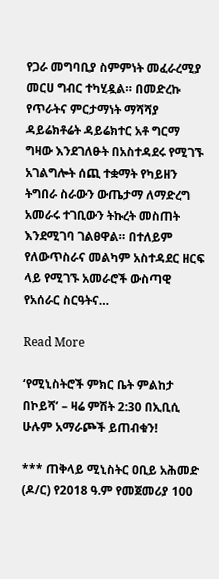የጋራ መግባቢያ ስምምነት መፈራረሚያ መርሀ ግብር ተካሂዷል። በመድረኩ የጥራትና ምርታማነት ማሻሻያ ዳይሬክቶሬት ዳይሬክተር አቶ ግርማ ግዛው እንደገለፁት በአስተዳደሩ የሚገኙ አገልግሎት ሰጪ ተቋማት የካይዘን ትግበራ ስራውን ውጤታማ ለማድረግ አመራሩ ተገቢውን ትኩረት መስጠት እንደሚገባ ገልፀዋል። በተለይም የለውጥስራና መልካም አስተዳደር ዘርፍ ላይ የሚገኙ አመራሮች ውስጣዊ የአሰራር ስርዓትና…

Read More

‘የሚኒስትሮች ምክር ቤት ምልከታ በኮይሻ’ – ዛሬ ምሽት 2:30 በኢቢሲ ሁሉም አማራጮች ይጠብቁን!

*** ጠቅላይ ሚኒስትር ዐቢይ አሕመድ (ዶ/ር) የ2018 ዓ.ም የመጀመሪያ 100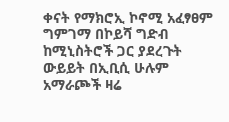ቀናት የማክሮኢ ኮኖሚ አፈፃፀም ግምገማ በኮይሻ ግድብ ከሚኒስትሮች ጋር ያደረጉት ውይይት በኢቢሲ ሁሉም አማራጮች ዛሬ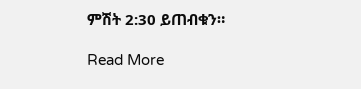ምሽት 2:30 ይጠብቁን።

Read More